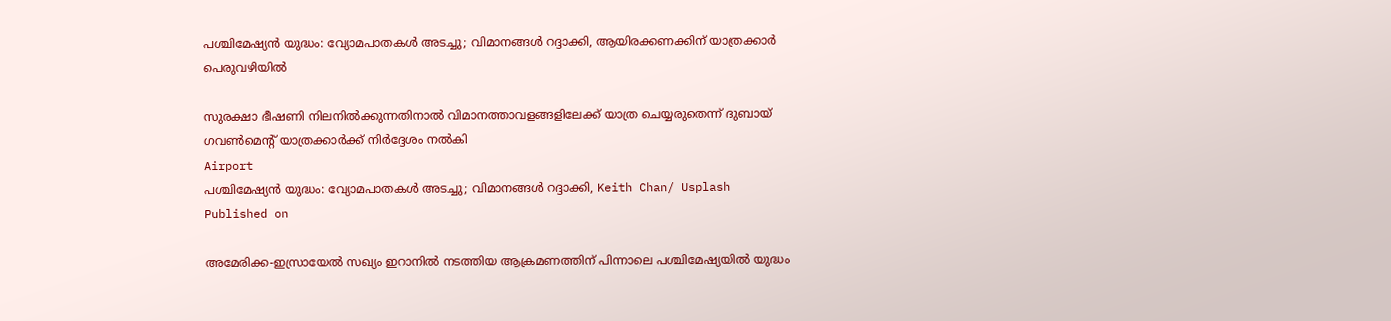പശ്ചിമേഷ്യൻ യുദ്ധം: വ്യോമപാതകൾ അടച്ചു; വിമാനങ്ങൾ റദ്ദാക്കി, ആയിരക്കണക്കിന് യാത്രക്കാർ പെരുവഴിയിൽ

സുരക്ഷാ ഭീഷണി നിലനിൽക്കുന്നതിനാൽ വിമാനത്താവളങ്ങളിലേക്ക് യാത്ര ചെയ്യരുതെന്ന് ദുബായ് ഗവൺമെന്റ് യാത്രക്കാർക്ക് നിർദ്ദേശം നൽകി
Airport
പശ്ചിമേഷ്യൻ യുദ്ധം: വ്യോമപാതകൾ അടച്ചു; വിമാനങ്ങൾ റദ്ദാക്കി, Keith Chan/ Usplash
Published on

അമേരിക്ക-ഇസ്രായേൽ സഖ്യം ഇറാനിൽ നടത്തിയ ആക്രമണത്തിന് പിന്നാലെ പശ്ചിമേഷ്യയിൽ യുദ്ധം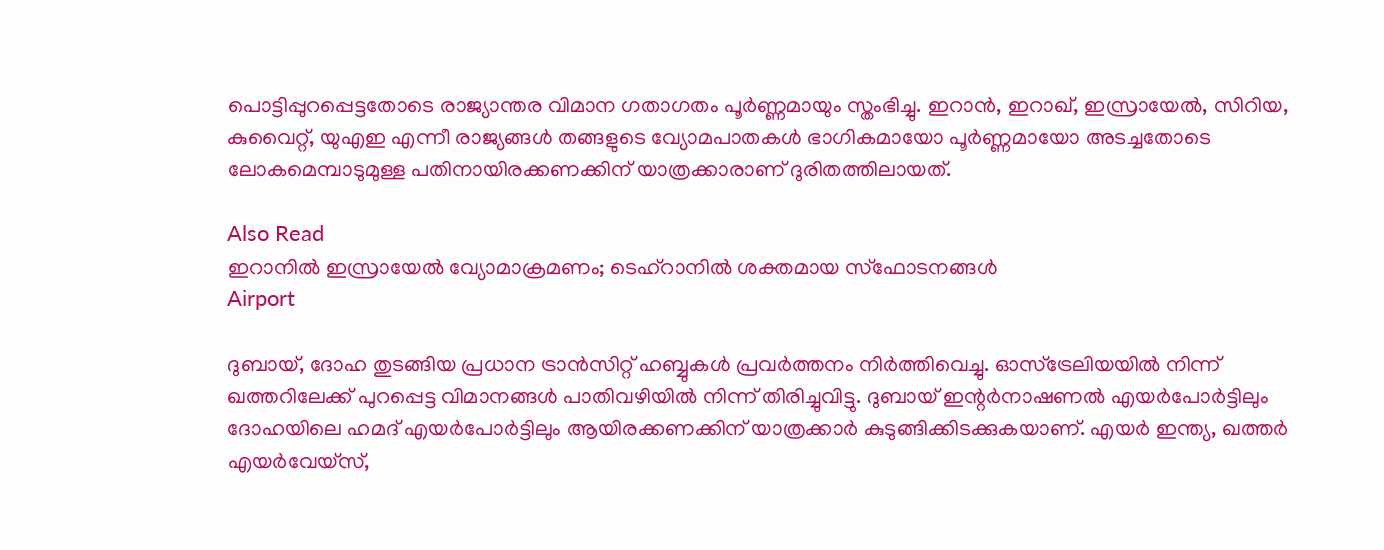പൊട്ടിപ്പുറപ്പെട്ടതോടെ രാജ്യാന്തര വിമാന ഗതാഗതം പൂർണ്ണമായും സ്തംഭിച്ചു. ഇറാൻ, ഇറാഖ്, ഇസ്രായേൽ, സിറിയ, കുവൈറ്റ്, യുഎഇ എന്നീ രാജ്യങ്ങൾ തങ്ങളുടെ വ്യോമപാതകൾ ഭാഗികമായോ പൂർണ്ണമായോ അടച്ചതോടെ ലോകമെമ്പാടുമുള്ള പതിനായിരക്കണക്കിന് യാത്രക്കാരാണ് ദുരിതത്തിലായത്.

Also Read
ഇറാനിൽ ഇസ്രായേൽ വ്യോമാക്രമണം; ടെഹ്‌റാനിൽ ശക്തമായ സ്ഫോടനങ്ങൾ
Airport

ദുബായ്, ദോഹ തുടങ്ങിയ പ്രധാന ട്രാൻസിറ്റ് ഹബ്ബുകൾ പ്രവർത്തനം നിർത്തിവെച്ചു. ഓസ്‌ട്രേലിയയിൽ നിന്ന് ഖത്തറിലേക്ക് പുറപ്പെട്ട വിമാനങ്ങൾ പാതിവഴിയിൽ നിന്ന് തിരിച്ചുവിട്ടു. ദുബായ് ഇന്റർനാഷണൽ എയർപോർട്ടിലും ദോഹയിലെ ഹമദ് എയർപോർട്ടിലും ആയിരക്കണക്കിന് യാത്രക്കാർ കുടുങ്ങിക്കിടക്കുകയാണ്. എയർ ഇന്ത്യ, ഖത്തർ എയർവേയ്‌സ്,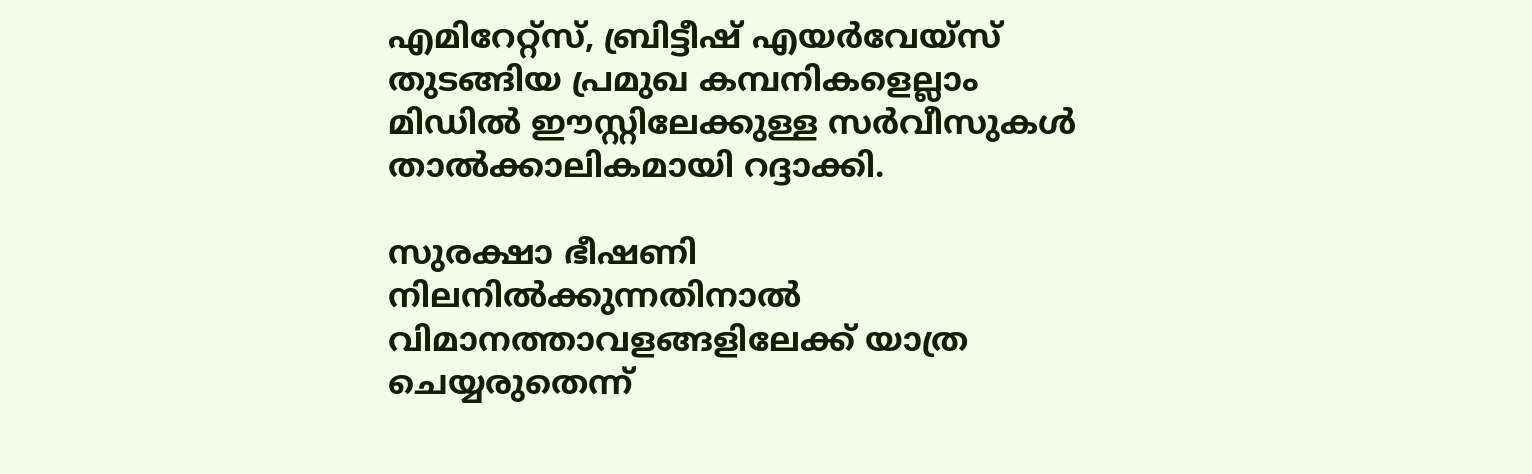എമിറേറ്റ്സ്, ബ്രിട്ടീഷ് എയർവേയ്‌സ് തുടങ്ങിയ പ്രമുഖ കമ്പനികളെല്ലാം മിഡിൽ ഈസ്റ്റിലേക്കുള്ള സർവീസുകൾ താൽക്കാലികമായി റദ്ദാക്കി.

സുരക്ഷാ ഭീഷണി നിലനിൽക്കുന്നതിനാൽ വിമാനത്താവളങ്ങളിലേക്ക് യാത്ര ചെയ്യരുതെന്ന്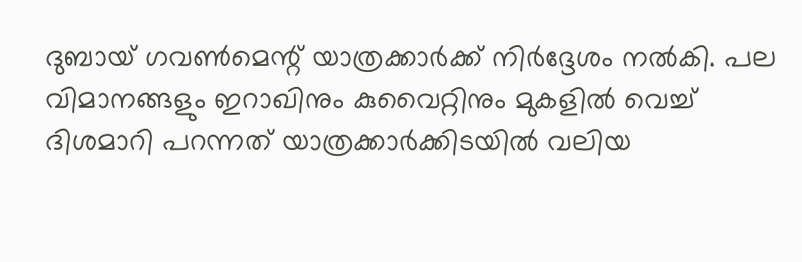ദുബായ് ഗവൺമെന്റ് യാത്രക്കാർക്ക് നിർദ്ദേശം നൽകി. പല വിമാനങ്ങളും ഇറാഖിനും കുവൈറ്റിനും മുകളിൽ വെച്ച് ദിശമാറി പറന്നത് യാത്രക്കാർക്കിടയിൽ വലിയ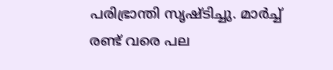പരിഭ്രാന്തി സൃഷ്ടിച്ചു. മാർച്ച് രണ്ട് വരെ പല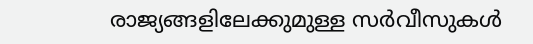രാജ്യങ്ങളിലേക്കുമുള്ള സർവീസുകൾ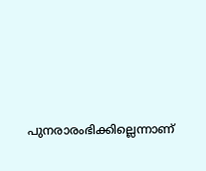പുനരാരംഭിക്കില്ലെന്നാണ്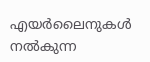എയർലൈനുകൾ നൽകുന്ന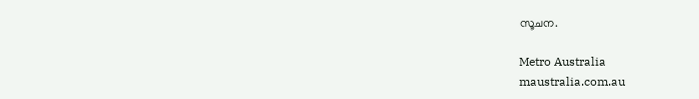സൂചന.

Metro Australia
maustralia.com.au